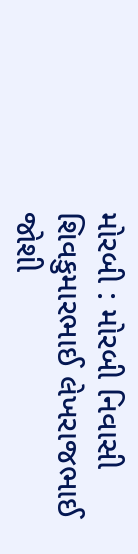મોરબી : મોરબી નિવાસી શિવકુમારભાઈ લેખરાજભાઈ જોશી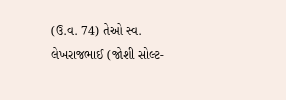(ઉ.વ. 74) તેઓ સ્વ. લેખરાજભાઈ (જોશી સોલ્ટ-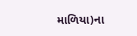માળિયા)ના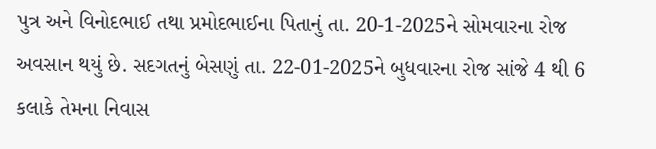પુત્ર અને વિનોદભાઈ તથા પ્રમોદભાઈના પિતાનું તા. 20-1-2025ને સોમવારના રોજ અવસાન થયું છે. સદગતનું બેસણું તા. 22-01-2025ને બુધવારના રોજ સાંજે 4 થી 6 કલાકે તેમના નિવાસ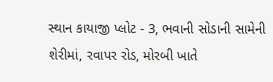સ્થાન કાયાજી પ્લોટ - 3, ભવાની સોડાની સામેની શેરીમાં, રવાપર રોડ, મોરબી ખાતે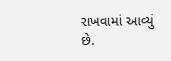રાખવામાં આવ્યું છે.